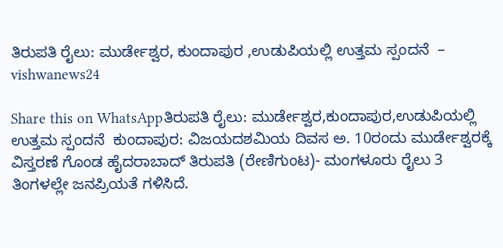ತಿರುಪತಿ ರೈಲು: ಮುರ್ಡೇಶ್ವರ, ಕುಂದಾಪುರ ,ಉಡುಪಿಯಲ್ಲಿ ಉತ್ತಮ ಸ್ಪಂದನೆ  – vishwanews24

Share this on WhatsAppತಿರುಪತಿ ರೈಲು: ಮುರ್ಡೇಶ್ವರ,ಕುಂದಾಪುರ,ಉಡುಪಿಯಲ್ಲಿ ಉತ್ತಮ ಸ್ಪಂದನೆ  ಕುಂದಾಪುರ: ವಿಜಯದಶಮಿಯ ದಿವಸ ಅ. 10ರಂದು ಮುರ್ಡೇಶ್ವರಕ್ಕೆ ವಿಸ್ತರಣೆ ಗೊಂಡ ಹೈದರಾಬಾದ್‌ ತಿರುಪತಿ (ರೇಣಿಗುಂಟ)- ಮಂಗಳೂರು ರೈಲು 3 ತಿಂಗಳಲ್ಲೇ ಜನಪ್ರಿಯತೆ ಗಳಿಸಿದೆ.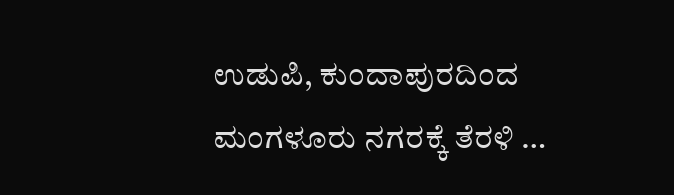ಉಡುಪಿ, ಕುಂದಾಪುರದಿಂದ ಮಂಗಳೂರು ನಗರಕ್ಕೆ ತೆರಳಿ …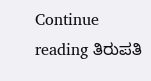Continue reading ತಿರುಪತಿ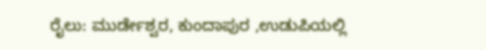ರೈಲು: ಮುರ್ಡೇಶ್ವರ, ಕುಂದಾಪುರ ,ಉಡುಪಿಯಲ್ಲಿ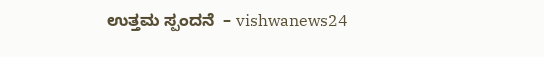ಉತ್ತಮ ಸ್ಪಂದನೆ  – vishwanews24